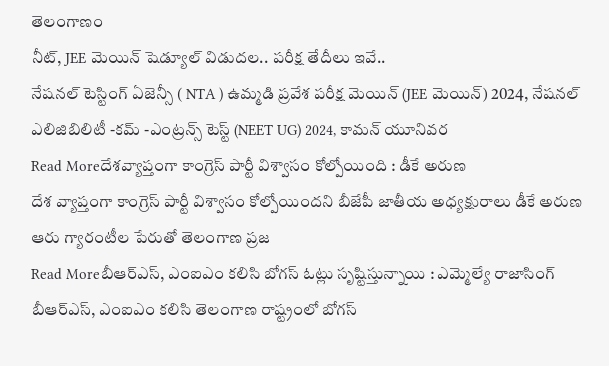తెలంగాణం
నీట్, JEE మెయిన్ షెడ్యూల్ విడుదల.. పరీక్ష తేదీలు ఇవే..
నేషనల్ టెస్టింగ్ ఏజెన్సీ ( NTA ) ఉమ్మడి ప్రవేశ పరీక్ష మెయిన్ (JEE మెయిన్) 2024, నేషనల్ ఎలిజిబిలిటీ -కమ్ -ఎంట్రన్స్ టెస్ట్ (NEET UG) 2024, కామన్ యూనివర
Read Moreదేశవ్యాప్తంగా కాంగ్రెస్ పార్టీ విశ్వాసం కోల్పోయింది : డీకే అరుణ
దేశ వ్యాప్తంగా కాంగ్రెస్ పార్టీ విశ్వాసం కోల్పోయిందని బీజేపీ జాతీయ అధ్యక్షురాలు డీకే అరుణ ఆరు గ్యారంటీల పేరుతో తెలంగాణ ప్రజ
Read Moreబీఆర్ఎస్, ఎంఐఎం కలిసి బోగస్ ఓట్లు సృష్టిస్తున్నాయి : ఎమ్మెల్యే రాజాసింగ్
బీఆర్ఎస్, ఎంఐఎం కలిసి తెలంగాణ రాష్ట్రంలో బోగస్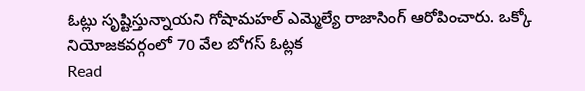ఓట్లు సృష్టిస్తున్నాయని గోషామహల్ ఎమ్మెల్యే రాజాసింగ్ ఆరోపించారు. ఒక్కో నియోజకవర్గంలో 70 వేల బోగస్ ఓట్లక
Read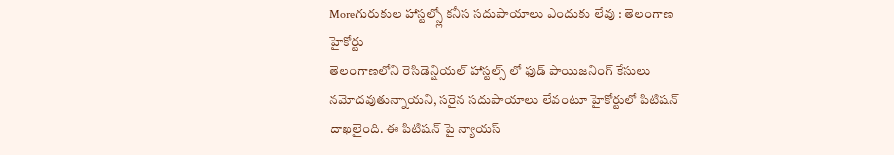Moreగురుకుల హాస్టల్స్లో కనీస సదుపాయాలు ఎందుకు లేవు : తెలంగాణ హైకోర్టు
తెలంగాణలోని రెసిడెన్షియల్ హాస్టల్స్ లో ఫుడ్ పాయిజనింగ్ కేసులు నమోదవుతున్నాయని, సరైన సదుపాయాలు లేవంటూ హైకోర్టులో పిటిషన్ దాఖలైంది. ఈ పిటిషన్ పై న్యాయస్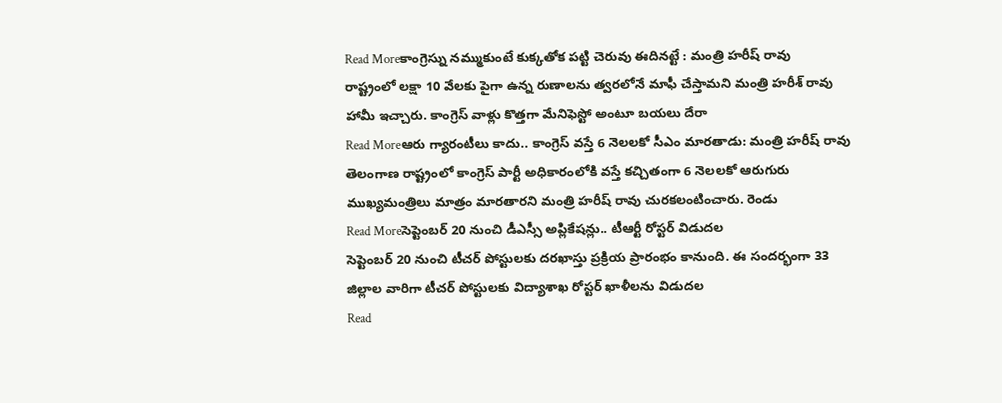Read Moreకాంగ్రెస్ను నమ్ముకుంటే కుక్కతోక పట్టి చెరువు ఈదినట్టే : మంత్రి హరీష్ రావు
రాష్ట్రంలో లక్షా 10 వేలకు పైగా ఉన్న రుణాలను త్వరలోనే మాఫీ చేస్తామని మంత్రి హరీశ్ రావు హామీ ఇచ్చారు. కాంగ్రెస్ వాళ్లు కొత్తగా మేనిఫెస్టో అంటూ బయలు దేరా
Read Moreఆరు గ్యారంటీలు కాదు.. కాంగ్రెస్ వస్తే 6 నెలలకో సీఎం మారతాడు: మంత్రి హరీష్ రావు
తెలంగాణ రాష్ట్రంలో కాంగ్రెస్ పార్టీ అధికారంలోకి వస్తే కచ్చితంగా 6 నెలలకో ఆరుగురు ముఖ్యమంత్రిలు మాత్రం మారతారని మంత్రి హరీష్ రావు చురకలంటించారు. రెండు
Read Moreసెప్టెంబర్ 20 నుంచి డీఎస్సీ అప్లికేషన్లు.. టీఆర్టీ రోస్టర్ విడుదల
సెప్టెంబర్ 20 నుంచి టీచర్ పోస్టులకు దరఖాస్తు ప్రక్రియ ప్రారంభం కానుంది. ఈ సందర్భంగా 33 జిల్లాల వారిగా టీచర్ పోస్టులకు విద్యాశాఖ రోస్టర్ ఖాళీలను విడుదల
Read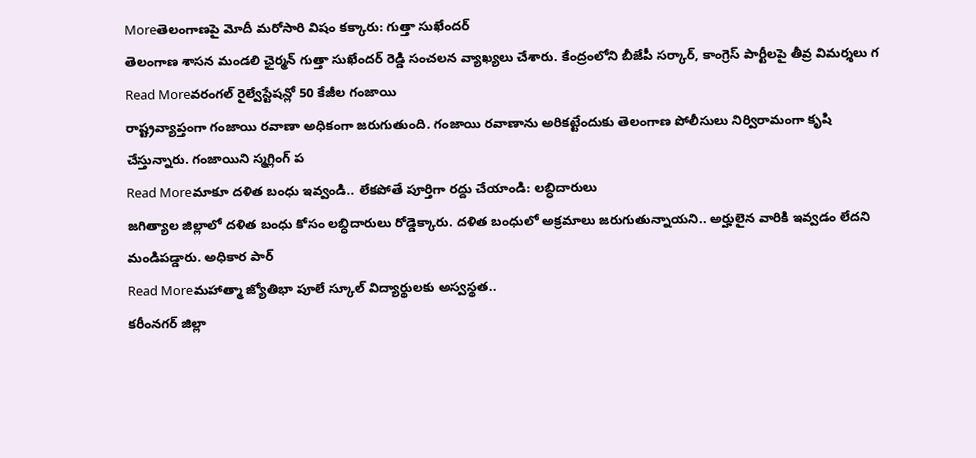Moreతెలంగాణపై మోదీ మరోసారి విషం కక్కారు: గుత్తా సుఖేందర్
తెలంగాణ శాసన మండలి ఛైర్మన్ గుత్తా సుఖేందర్ రెడ్డి సంచలన వ్యాఖ్యలు చేశారు. కేంద్రంలోని బీజేపీ సర్కార్, కాంగ్రెస్ పార్టీలపై తీవ్ర విమర్శలు గ
Read Moreవరంగల్ రైల్వేస్టేషన్లో 50 కేజీల గంజాయి
రాష్ట్రవ్యాప్తంగా గంజాయి రవాణా అధికంగా జరుగుతుంది. గంజాయి రవాణాను అరికట్టేందుకు తెలంగాణ పోలీసులు నిర్విరామంగా కృషి చేస్తున్నారు. గంజాయిని స్మగ్లింగ్ ప
Read Moreమాకూ దళిత బంధు ఇవ్వండి.. లేకపోతే పూర్తిగా రద్దు చేయాండి: లబ్ధిదారులు
జగిత్యాల జిల్లాలో దళిత బంధు కోసం లబ్ధిదారులు రోడ్డెక్కారు. దళిత బంధులో అక్రమాలు జరుగుతున్నాయని.. అర్హులైన వారికి ఇవ్వడం లేదని మండిపడ్డారు. అధికార పార్
Read Moreమహాత్మా జ్యోతిభా పూలే స్కూల్ విద్యార్థులకు అస్వస్థత..
కరీంనగర్ జిల్లా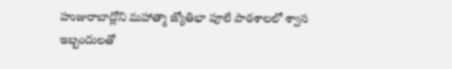హుజురాబాద్లోని మహాత్మా జ్యోతిభా పూలే పాఠశాలలో శ్వాస ఇబ్బందులతో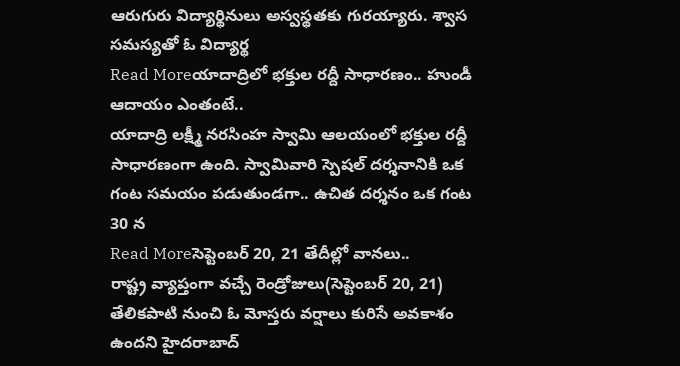ఆరుగురు విద్యార్థినులు అస్వస్థతకు గురయ్యారు. శ్వాస సమస్యతో ఓ విద్యార్థ
Read Moreయాదాద్రిలో భక్తుల రద్దీ సాధారణం.. హుండీ ఆదాయం ఎంతంటే..
యాదాద్రి లక్ష్మీ నరసింహ స్వామి ఆలయంలో భక్తుల రద్దీ సాధారణంగా ఉంది. స్వామివారి స్పెషల్ దర్శనానికి ఒక గంట సమయం పడుతుండగా.. ఉచిత దర్శనం ఒక గంట 30 న
Read Moreసెప్టెంబర్ 20, 21 తేదీల్లో వానలు..
రాష్ట్ర వ్యాప్తంగా వచ్చే రెండ్రోజులు(సెప్టెంబర్ 20, 21) తేలికపాటి నుంచి ఓ మోస్తరు వర్షాలు కురిసే అవకాశం ఉందని హైదరాబాద్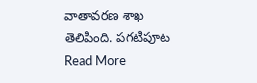వాతావరణ శాఖ తెలిపింది. పగటిపూట
Read More